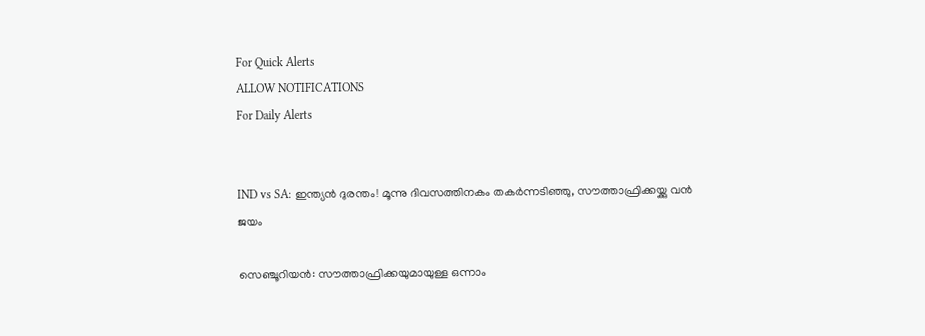For Quick Alerts
ALLOW NOTIFICATIONS
For Daily Alerts


IND vs SA: ഇന്ത്യന്‍ ദുരന്തം! മൂന്നു ദിവസത്തിനകം തകര്‍ന്നടിഞ്ഞു, സൗത്താഫ്രിക്കയ്ക്കു വന്‍ ജയം

സെഞ്ചൂറിയന്‍: സൗത്താഫ്രിക്കയുമായുള്ള ഒന്നാം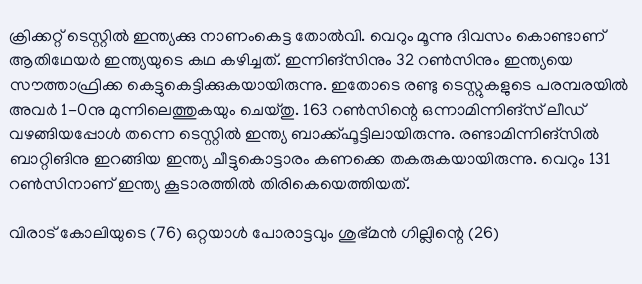ക്രിക്കറ്റ് ടെസ്റ്റില്‍ ഇന്ത്യക്കു നാണംകെട്ട തോല്‍വി. വെറും മൂന്നു ദിവസം കൊണ്ടാണ് ആതിഥേയര്‍ ഇന്ത്യയുടെ കഥ കഴിച്ചത്. ഇന്നിങ്‌സിനും 32 റണ്‍സിനും ഇന്ത്യയെ സൗത്താഫ്രിക്ക കെട്ടുകെട്ടിക്കുകയായിരുന്നു. ഇതോടെ രണ്ടു ടെസ്റ്റുകളുടെ പരമ്പരയില്‍ അവര്‍ 1-0നു മുന്നിലെത്തുകയും ചെയ്തു. 163 റണ്‍സിന്റെ ഒന്നാമിന്നിങ്‌സ് ലീഡ് വഴങ്ങിയപ്പോള്‍ തന്നെ ടെസ്റ്റില്‍ ഇന്ത്യ ബാക്ക്ഫൂട്ടിലായിരുന്നു. രണ്ടാമിന്നിങ്‌സില്‍ ബാറ്റിങിനു ഇറങ്ങിയ ഇന്ത്യ ചീട്ടുകൊട്ടാരം കണക്കെ തകരുകയായിരുന്നു. വെറും 131 റണ്‍സിനാണ് ഇന്ത്യ കൂടാരത്തില്‍ തിരികെയെത്തിയത്.

വിരാട് കോലിയുടെ (76) ഒറ്റയാള്‍ പോരാട്ടവും ശുഭ്മന്‍ ഗില്ലിന്റെ (26)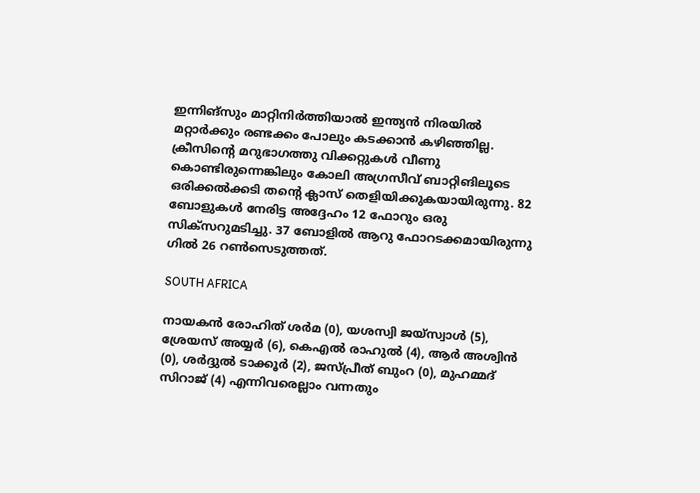ഇന്നിങ്‌സും മാറ്റിനിര്‍ത്തിയാല്‍ ഇന്ത്യന്‍ നിരയില്‍ മറ്റാര്‍ക്കും രണ്ടക്കം പോലും കടക്കാന്‍ കഴിഞ്ഞില്ല. ക്രീസിന്റെ മറുഭാഗത്തു വിക്കറ്റുകള്‍ വീണു കൊണ്ടിരുന്നെങ്കിലും കോലി അഗ്രസീവ് ബാറ്റിങിലൂടെ ഒരിക്കല്‍ക്കടി തന്റെ ക്ലാസ് തെളിയിക്കുകയായിരുന്നു. 82 ബോളുകള്‍ നേരിട്ട അദ്ദേഹം 12 ഫോറും ഒരു സിക്‌സറുമടിച്ചു. 37 ബോളില്‍ ആറു ഫോറടക്കമായിരുന്നു ഗില്‍ 26 റണ്‍സെടുത്തത്.

SOUTH AFRICA

നായകന്‍ രോഹിത് ശര്‍മ (0), യശസ്വി ജയ്‌സ്വാള്‍ (5), ശ്രേയസ് അയ്യര്‍ (6), കെഎല്‍ രാഹുല്‍ (4), ആര്‍ അശ്വിന്‍ (0), ശര്‍ദ്ദുല്‍ ടാക്കൂര്‍ (2), ജസ്പ്രീത് ബുംറ (0), മുഹമ്മദ് സിറാജ് (4) എന്നിവരെല്ലാം വന്നതും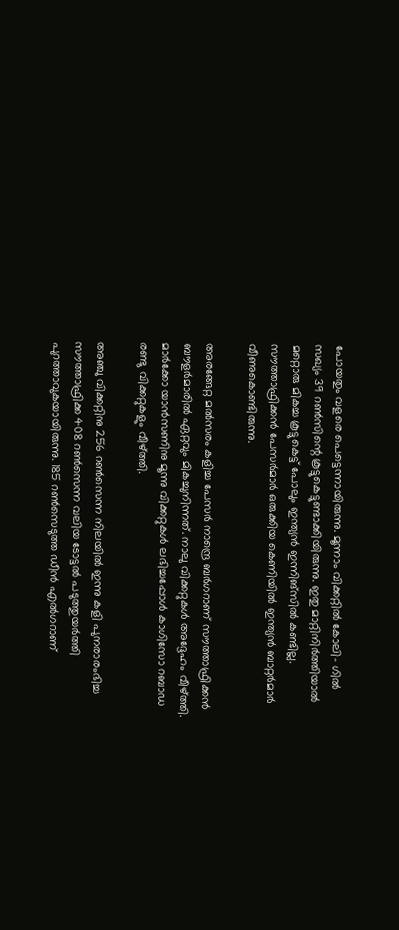പോയതും വളരെ പെട്ടെന്നായിരുന്നു. മൂന്നാം വിക്കറ്റില്‍ കോലി- ഗില്‍ സഖ്യം 39 റണ്‍സിന്റെ കൂട്ടുകെട്ടുണ്ടാക്കിയിരുന്നു. ഇതു മാറ്റിനിര്‍ത്തിയാല്‍ മറ്റൊരു മികച്ച കൂട്ടുകെട്ട് പോലും ഇന്ത്യന്‍ ഇന്നിങ്‌സില്‍ കണ്ടില്ല. സൗത്താഫ്രിക്കന്‍ പേസര്‍മാര്‍ ഒരുക്കിയ കെണിയില്‍ ഇന്ത്യന്‍ ബാറ്റര്‍മാര്‍ വീണുകൊണ്ടിരുന്നു.

അരങ്ങേറ്റ മല്‍സരം കളിച്ച പേസര്‍ നാന്ദ്രെ ബര്‍ഗറാണ് സൗത്താഫ്രിക്കന്‍ ബൗളര്‍മാരില്‍ ഏറ്റവും മികച്ചുനിന്നത്. നാലു വിക്കറ്റുകള്‍ അദ്ദേഹം വീഴ്ത്തി. മാര്‍ക്കോ യാന്‍സണിനു മൂന്നു വിക്കറ്റുകള്‍ ലഭിച്ചപ്പോള്‍ കാഗിസോ റബാഡ രണ്ടു വിക്കറ്റുകളും വീഴ്ത്തി.

അഞ്ചു വിക്കറ്റിനു 256 റണ്‍സെന്ന നിലയില്‍ ഇന്നു കളി പുനരാരംഭിച്ച സൗത്താഫ്രിക്ക 408 റണ്‍സെന്ന വലിയ ടോട്ടല്‍ പടുത്തുയര്‍ത്തി പുറത്താവുകയായിരുന്നു. 185 റണ്‍സെടുത്ത ഡീന്‍ എല്‍ഗറാണ്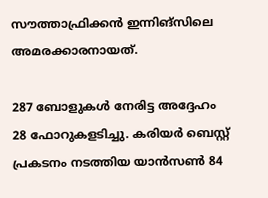സൗത്താഫ്രിക്കന്‍ ഇന്നിങ്‌സിലെ അമരക്കാരനായത്.

287 ബോളുകള്‍ നേരിട്ട അദ്ദേഹം 28 ഫോറുകളടിച്ചു. കരിയര്‍ ബെസ്റ്റ് പ്രകടനം നടത്തിയ യാന്‍സണ്‍ 84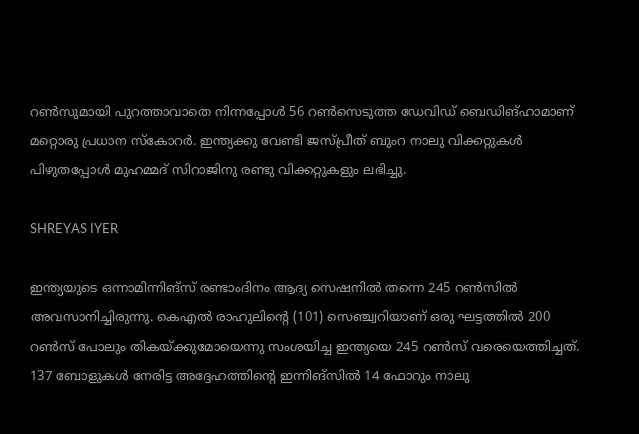റണ്‍സുമായി പുറത്താവാതെ നിന്നപ്പോള്‍ 56 റണ്‍സെടുത്ത ഡേവിഡ് ബെഡിങ്ഹാമാണ് മറ്റൊരു പ്രധാന സ്‌കോറര്‍. ഇന്ത്യക്കു വേണ്ടി ജസ്പ്രീത് ബുംറ നാലു വിക്കറ്റുകള്‍ പിഴുതപ്പോള്‍ മുഹമ്മദ് സിറാജിനു രണ്ടു വിക്കറ്റുകളും ലഭിച്ചു.

SHREYAS IYER

ഇന്ത്യയുടെ ഒന്നാമിന്നിങ്‌സ് രണ്ടാംദിനം ആദ്യ സെഷനില്‍ തന്നെ 245 റണ്‍സില്‍ അവസാനിച്ചിരുന്നു. കെഎല്‍ രാഹുലിന്റെ (101) സെഞ്ച്വറിയാണ് ഒരു ഘട്ടത്തില്‍ 200 റണ്‍സ് പോലും തികയ്ക്കുമോയെന്നു സംശയിച്ച ഇന്ത്യയെ 245 റണ്‍സ് വരെയെത്തിച്ചത്. 137 ബോളുകള്‍ നേരിട്ട അദ്ദേഹത്തിന്റെ ഇന്നിങ്‌സില്‍ 14 ഫോറും നാലു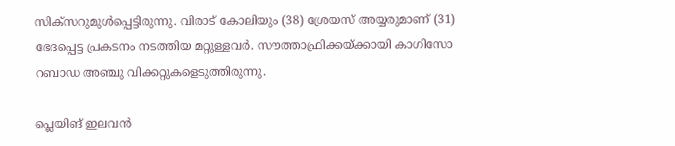സിക്‌സറുമുള്‍പ്പെട്ടിരുന്നു. വിരാട് കോലിയും (38) ശ്രേയസ് അയ്യരുമാണ് (31) ഭേദപ്പെട്ട പ്രകടനം നടത്തിയ മറ്റുള്ളവര്‍. സൗത്താഫ്രിക്കയ്ക്കായി കാഗിസോ റബാഡ അഞ്ചു വിക്കറ്റുകളെടുത്തിരുന്നു.

പ്ലെയിങ് ഇലവന്‍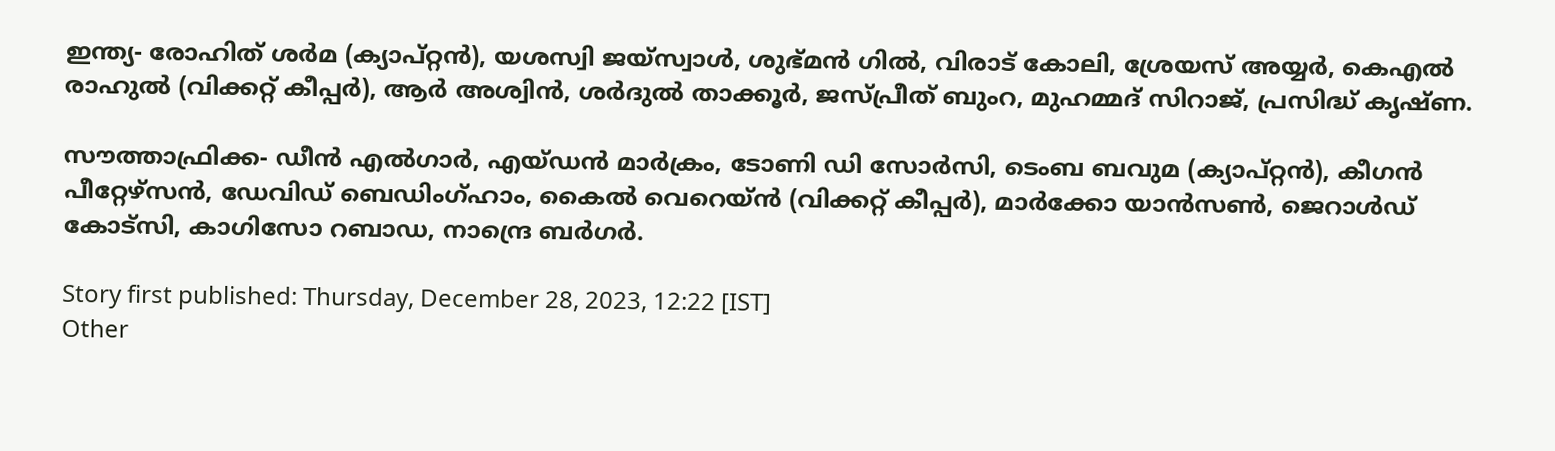ഇന്ത്യ- രോഹിത് ശര്‍മ (ക്യാപ്റ്റന്‍), യശസ്വി ജയ്സ്വാള്‍, ശുഭ്മന്‍ ഗില്‍, വിരാട് കോലി, ശ്രേയസ് അയ്യര്‍, കെഎല്‍ രാഹുല്‍ (വിക്കറ്റ് കീപ്പര്‍), ആര്‍ അശ്വിന്‍, ശര്‍ദുല്‍ താക്കൂര്‍, ജസ്പ്രീത് ബുംറ, മുഹമ്മദ് സിറാജ്, പ്രസിദ്ധ് കൃഷ്ണ.

സൗത്താഫ്രിക്ക- ഡീന്‍ എല്‍ഗാര്‍, എയ്ഡന്‍ മാര്‍ക്രം, ടോണി ഡി സോര്‍സി, ടെംബ ബവുമ (ക്യാപ്റ്റന്‍), കീഗന്‍ പീറ്റേഴ്‌സന്‍, ഡേവിഡ് ബെഡിംഗ്ഹാം, കൈല്‍ വെറെയ്ന്‍ (വിക്കറ്റ് കീപ്പര്‍), മാര്‍ക്കോ യാന്‍സണ്‍, ജെറാള്‍ഡ് കോട്സി, കാഗിസോ റബാഡ, നാന്ദ്രെ ബര്‍ഗര്‍.

Story first published: Thursday, December 28, 2023, 12:22 [IST]
Other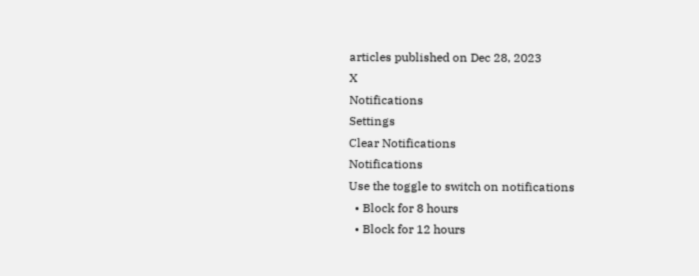articles published on Dec 28, 2023
X
Notifications
Settings
Clear Notifications
Notifications
Use the toggle to switch on notifications
  • Block for 8 hours
  • Block for 12 hours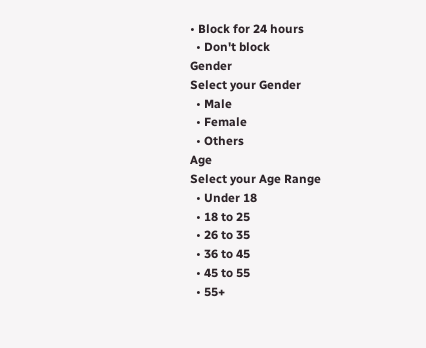• Block for 24 hours
  • Don't block
Gender
Select your Gender
  • Male
  • Female
  • Others
Age
Select your Age Range
  • Under 18
  • 18 to 25
  • 26 to 35
  • 36 to 45
  • 45 to 55
  • 55+